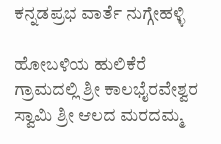ಕನ್ನಡಪ್ರಭ ವಾರ್ತೆ ನುಗ್ಗೇಹಳ್ಳಿ

ಹೋಬಳಿಯ ಹುಲಿಕೆರೆ ಗ್ರಾಮದಲ್ಲಿ ಶ್ರೀ ಕಾಲಭೈರವೇಶ್ವರ ಸ್ವಾಮಿ ಶ್ರೀ ಆಲದ ಮರದಮ್ಮ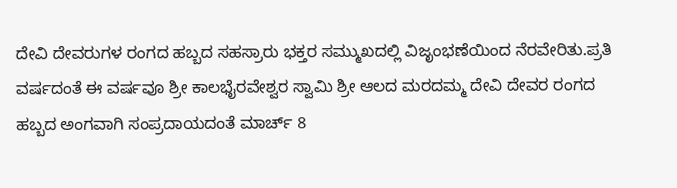ದೇವಿ ದೇವರುಗಳ ರಂಗದ ಹಬ್ಬದ ಸಹಸ್ರಾರು ಭಕ್ತರ ಸಮ್ಮುಖದಲ್ಲಿ ವಿಜೃಂಭಣೆಯಿಂದ ನೆರವೇರಿತು.ಪ್ರತಿ ವರ್ಷದಂತೆ ಈ ವರ್ಷವೂ ಶ್ರೀ ಕಾಲಭೈರವೇಶ್ವರ ಸ್ವಾಮಿ ಶ್ರೀ ಆಲದ ಮರದಮ್ಮ ದೇವಿ ದೇವರ ರಂಗದ ಹಬ್ಬದ ಅಂಗವಾಗಿ ಸಂಪ್ರದಾಯದಂತೆ ಮಾರ್ಚ್ 8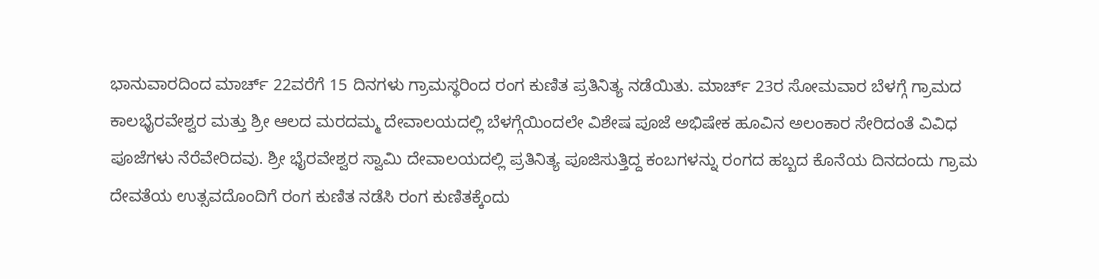ಭಾನುವಾರದಿಂದ ಮಾರ್ಚ್ 22ವರೆಗೆ 15 ದಿನಗಳು ಗ್ರಾಮಸ್ಥರಿಂದ ರಂಗ ಕುಣಿತ ಪ್ರತಿನಿತ್ಯ ನಡೆಯಿತು. ಮಾರ್ಚ್ 23ರ ಸೋಮವಾರ ಬೆಳಗ್ಗೆ ಗ್ರಾಮದ ಕಾಲಭೈರವೇಶ್ವರ ಮತ್ತು ಶ್ರೀ ಆಲದ ಮರದಮ್ಮ ದೇವಾಲಯದಲ್ಲಿ ಬೆಳಗ್ಗೆಯಿಂದಲೇ ವಿಶೇಷ ಪೂಜೆ ಅಭಿಷೇಕ ಹೂವಿನ ಅಲಂಕಾರ ಸೇರಿದಂತೆ ವಿವಿಧ ಪೂಜೆಗಳು ನೆರೆವೇರಿದವು. ಶ್ರೀ ಭೈರವೇಶ್ವರ ಸ್ವಾಮಿ ದೇವಾಲಯದಲ್ಲಿ ಪ್ರತಿನಿತ್ಯ ಪೂಜಿಸುತ್ತಿದ್ದ ಕಂಬಗಳನ್ನು ರಂಗದ ಹಬ್ಬದ ಕೊನೆಯ ದಿನದಂದು ಗ್ರಾಮ ದೇವತೆಯ ಉತ್ಸವದೊಂದಿಗೆ ರಂಗ ಕುಣಿತ ನಡೆಸಿ ರಂಗ ಕುಣಿತಕ್ಕೆಂದು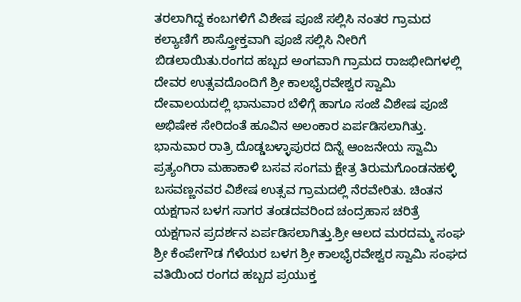ತರಲಾಗಿದ್ದ ಕಂಬಗಳಿಗೆ ವಿಶೇಷ ಪೂಜೆ ಸಲ್ಲಿಸಿ ನಂತರ ಗ್ರಾಮದ ಕಲ್ಯಾಣಿಗೆ ಶಾಸ್ತ್ರೋಕ್ತವಾಗಿ ಪೂಜೆ ಸಲ್ಲಿಸಿ ನೀರಿಗೆ ಬಿಡಲಾಯಿತು.ರಂಗದ ಹಬ್ಬದ ಅಂಗವಾಗಿ ಗ್ರಾಮದ ರಾಜಭೀದಿಗಳಲ್ಲಿ ದೇವರ ಉತ್ಸವದೊಂದಿಗೆ ಶ್ರೀ ಕಾಲಭೈರವೇಶ್ವರ ಸ್ವಾಮಿ ದೇವಾಲಯದಲ್ಲಿ ಭಾನುವಾರ ಬೆಳಿಗ್ಗೆ ಹಾಗೂ ಸಂಜೆ ವಿಶೇಷ ಪೂಜೆ ಅಭಿಷೇಕ ಸೇರಿದಂತೆ ಹೂವಿನ ಅಲಂಕಾರ ಏರ್ಪಡಿಸಲಾಗಿತ್ತು. ಭಾನುವಾರ ರಾತ್ರಿ ದೊಡ್ಡಬಳ್ಳಾಪುರದ ದಿನ್ನೆ ಆಂಜನೇಯ ಸ್ವಾಮಿ ಪ್ರತ್ಯಂಗಿರಾ ಮಹಾಕಾಳಿ ಬಸವ ಸಂಗಮ ಕ್ಷೇತ್ರ ತಿರುಮಗೊಂಡನಹಳ್ಳಿ ಬಸವಣ್ಣನವರ ವಿಶೇಷ ಉತ್ಸವ ಗ್ರಾಮದಲ್ಲಿ ನೆರವೇರಿತು. ಚಿಂತನ ಯಕ್ಷಗಾನ ಬಳಗ ಸಾಗರ ತಂಡದವರಿಂದ ಚಂದ್ರಹಾಸ ಚರಿತ್ರೆ ಯಕ್ಷಗಾನ ಪ್ರದರ್ಶನ ಏರ್ಪಡಿಸಲಾಗಿತ್ತು.ಶ್ರೀ ಆಲದ ಮರದಮ್ಮ ಸಂಘ ಶ್ರೀ ಕೆಂಪೇಗೌಡ ಗೆಳೆಯರ ಬಳಗ ಶ್ರೀ ಕಾಲಭೈರವೇಶ್ವರ ಸ್ವಾಮಿ ಸಂಘದ ವತಿಯಿಂದ ರಂಗದ ಹಬ್ಬದ ಪ್ರಯುಕ್ತ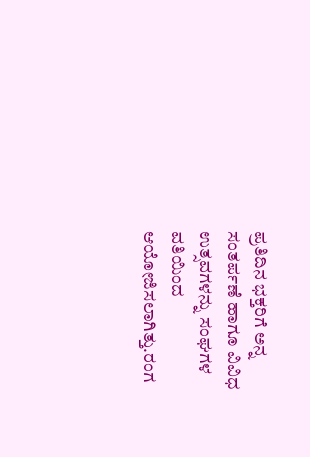ಪ್ರತಿದಿನ ಭಕ್ತರಿಗೆ ಅನ್ನ ಸಂತರ್ಪಣೆ ಹಾಗೂ ವಿವಿಧ ಉತ್ಸವಗಳನ್ನು ಸಂಘಗಳ ವತಿಯಿಂದ ಆಯೋಜಿಸಲಾಗಿತ್ತು.ರಂಗ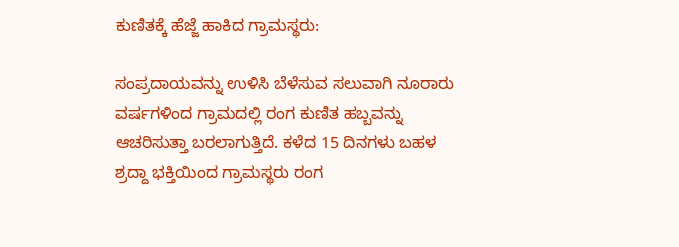ಕುಣಿತಕ್ಕೆ ಹೆಜ್ಜೆ ಹಾಕಿದ ಗ್ರಾಮಸ್ಥರು:

ಸಂಪ್ರದಾಯವನ್ನು ಉಳಿಸಿ ಬೆಳೆಸುವ ಸಲುವಾಗಿ ನೂರಾರು ವರ್ಷಗಳಿಂದ ಗ್ರಾಮದಲ್ಲಿ ರಂಗ ಕುಣಿತ ಹಬ್ಬವನ್ನು ಆಚರಿಸುತ್ತಾ ಬರಲಾಗುತ್ತಿದೆ. ಕಳೆದ 15 ದಿನಗಳು ಬಹಳ ಶ್ರದ್ದಾ ಭಕ್ತಿಯಿಂದ ಗ್ರಾಮಸ್ಥರು ರಂಗ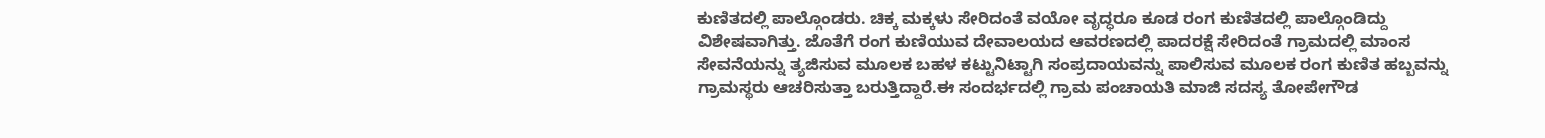ಕುಣಿತದಲ್ಲಿ ಪಾಲ್ಗೊಂಡರು. ಚಿಕ್ಕ ಮಕ್ಕಳು ಸೇರಿದಂತೆ ವಯೋ ವೃದ್ಧರೂ ಕೂಡ ರಂಗ ಕುಣಿತದಲ್ಲಿ ಪಾಲ್ಗೊಂಡಿದ್ದು ವಿಶೇಷವಾಗಿತ್ತು. ಜೊತೆಗೆ ರಂಗ ಕುಣಿಯುವ ದೇವಾಲಯದ ಆವರಣದಲ್ಲಿ ಪಾದರಕ್ಷೆ ಸೇರಿದಂತೆ ಗ್ರಾಮದಲ್ಲಿ ಮಾಂಸ ಸೇವನೆಯನ್ನು ತ್ಯಜಿಸುವ ಮೂಲಕ ಬಹಳ ಕಟ್ಟುನಿಟ್ಟಾಗಿ ಸಂಪ್ರದಾಯವನ್ನು ಪಾಲಿಸುವ ಮೂಲಕ ರಂಗ ಕುಣಿತ ಹಬ್ಬವನ್ನು ಗ್ರಾಮಸ್ಥರು ಆಚರಿಸುತ್ತಾ ಬರುತ್ತಿದ್ದಾರೆ.ಈ ಸಂದರ್ಭದಲ್ಲಿ ಗ್ರಾಮ ಪಂಚಾಯತಿ ಮಾಜಿ ಸದಸ್ಯ ತೋಪೇಗೌಡ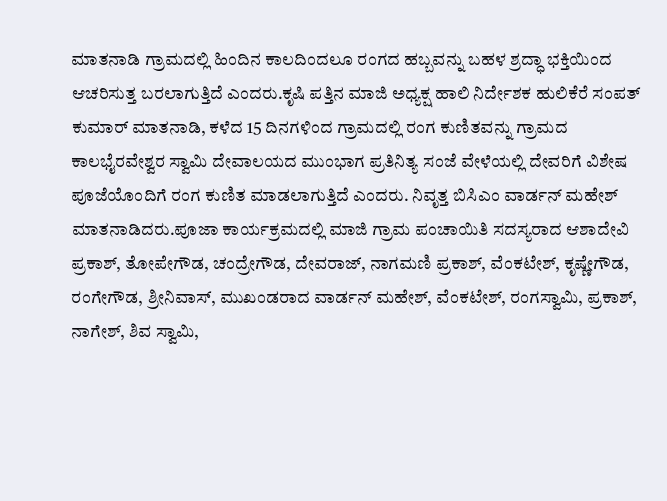ಮಾತನಾಡಿ ಗ್ರಾಮದಲ್ಲಿ ಹಿಂದಿನ ಕಾಲದಿಂದಲೂ ರಂಗದ ಹಬ್ಬವನ್ನು ಬಹಳ ಶ್ರದ್ಧಾ ಭಕ್ತಿಯಿಂದ ಆಚರಿಸುತ್ತ ಬರಲಾಗುತ್ತಿದೆ ಎಂದರು.ಕೃಷಿ ಪತ್ತಿನ ಮಾಜಿ ಅಧ್ಯಕ್ಷ ಹಾಲಿ ನಿರ್ದೇಶಕ ಹುಲಿಕೆರೆ ಸಂಪತ್ ಕುಮಾರ್‌ ಮಾತನಾಡಿ, ಕಳೆದ 15 ದಿನಗಳಿಂದ ಗ್ರಾಮದಲ್ಲಿ ರಂಗ ಕುಣಿತವನ್ನು ಗ್ರಾಮದ ಕಾಲಭೈರವೇಶ್ವರ ಸ್ವಾಮಿ ದೇವಾಲಯದ ಮುಂಭಾಗ ಪ್ರತಿನಿತ್ಯ ಸಂಜೆ ವೇಳೆಯಲ್ಲಿ ದೇವರಿಗೆ ವಿಶೇಷ ಪೂಜೆಯೊಂದಿಗೆ ರಂಗ ಕುಣಿತ ಮಾಡಲಾಗುತ್ತಿದೆ ಎಂದರು. ನಿವೃತ್ತ ಬಿಸಿಎಂ ವಾರ್ಡನ್‌ ಮಹೇಶ್ ಮಾತನಾಡಿದರು.ಪೂಜಾ ಕಾರ್ಯಕ್ರಮದಲ್ಲಿ ಮಾಜಿ ಗ್ರಾಮ ಪಂಚಾಯಿತಿ ಸದಸ್ಯರಾದ ಆಶಾದೇವಿ ಪ್ರಕಾಶ್, ತೋಪೇಗೌಡ, ಚಂದ್ರೇಗೌಡ, ದೇವರಾಜ್, ನಾಗಮಣಿ ಪ್ರಕಾಶ್, ವೆಂಕಟೇಶ್, ಕೃಷ್ಣೇಗೌಡ, ರಂಗೇಗೌಡ, ಶ್ರೀನಿವಾಸ್, ಮುಖಂಡರಾದ ವಾರ್ಡನ್ ಮಹೇಶ್, ವೆಂಕಟೇಶ್, ರಂಗಸ್ವಾಮಿ, ಪ್ರಕಾಶ್, ನಾಗೇಶ್, ಶಿವ ಸ್ವಾಮಿ,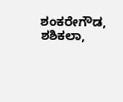ಶಂಕರೇಗೌಡ, ಶಶಿಕಲಾ,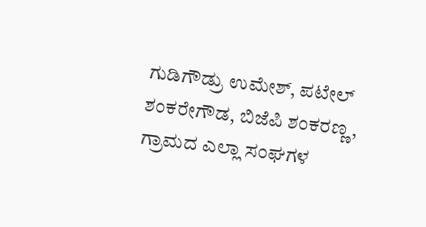ಗುಡಿಗೌಡ್ರು ಉಮೇಶ್, ಪಟೇಲ್ ಶಂಕರೇಗೌಡ, ಬಿಜೆಪಿ ಶಂಕರಣ್ಣ, ಗ್ರಾಮದ ಎಲ್ಲಾ ಸಂಘಗಳ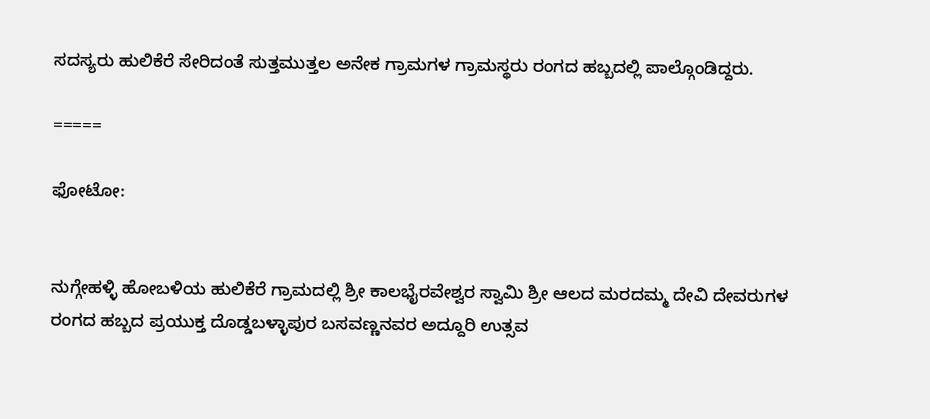ಸದಸ್ಯರು ಹುಲಿಕೆರೆ ಸೇರಿದಂತೆ ಸುತ್ತಮುತ್ತಲ ಅನೇಕ ಗ್ರಾಮಗಳ ಗ್ರಾಮಸ್ಥರು ರಂಗದ ಹಬ್ಬದಲ್ಲಿ ಪಾಲ್ಗೊಂಡಿದ್ದರು.

=====

ಫೋಟೋ:


ನುಗ್ಗೇಹಳ್ಳಿ ಹೋಬಳಿಯ ಹುಲಿಕೆರೆ ಗ್ರಾಮದಲ್ಲಿ ಶ್ರೀ ಕಾಲಭೈರವೇಶ್ವರ ಸ್ವಾಮಿ ಶ್ರೀ ಆಲದ ಮರದಮ್ಮ ದೇವಿ ದೇವರುಗಳ ರಂಗದ ಹಬ್ಬದ ಪ್ರಯುಕ್ತ ದೊಡ್ಡಬಳ್ಳಾಪುರ ಬಸವಣ್ಣನವರ ಅದ್ದೂರಿ ಉತ್ಸವ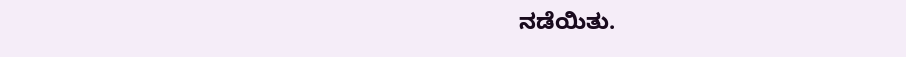ನಡೆಯಿತು.